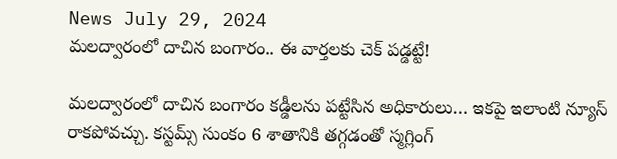News July 29, 2024
మలద్వారంలో దాచిన బంగారం.. ఈ వార్తలకు చెక్ పడ్డట్టే!

మలద్వారంలో దాచిన బంగారం కడ్డీలను పట్టేసిన అధికారులు… ఇకపై ఇలాంటి న్యూస్ రాకపోవచ్చు. కస్టమ్స్ సుంకం 6 శాతానికి తగ్గడంతో స్మగ్లింగ్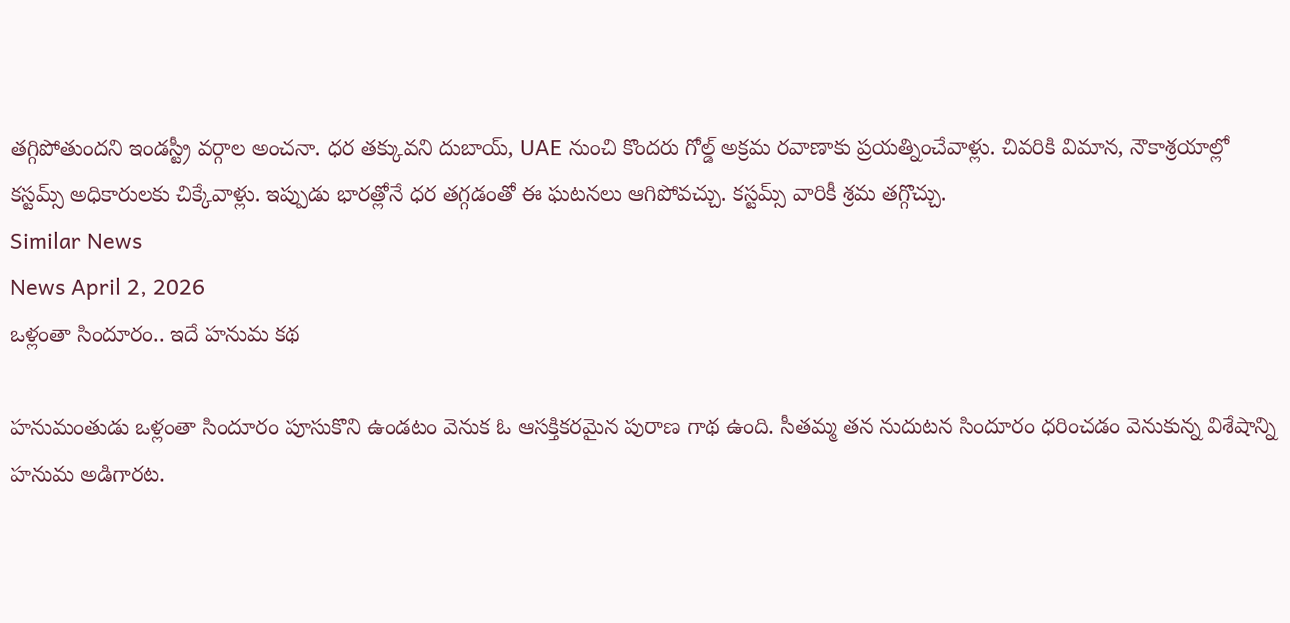తగ్గిపోతుందని ఇండస్ట్రీ వర్గాల అంచనా. ధర తక్కువని దుబాయ్, UAE నుంచి కొందరు గోల్డ్ అక్రమ రవాణాకు ప్రయత్నించేవాళ్లు. చివరికి విమాన, నౌకాశ్రయాల్లో కస్టమ్స్ అధికారులకు చిక్కేవాళ్లు. ఇప్పుడు భారత్లోనే ధర తగ్గడంతో ఈ ఘటనలు ఆగిపోవచ్చు. కస్టమ్స్ వారికీ శ్రమ తగ్గొచ్చు.
Similar News
News April 2, 2026
ఒళ్లంతా సిందూరం.. ఇదే హనుమ కథ

హనుమంతుడు ఒళ్లంతా సిందూరం పూసుకొని ఉండటం వెనుక ఓ ఆసక్తికరమైన పురాణ గాథ ఉంది. సీతమ్మ తన నుదుటన సిందూరం ధరించడం వెనుకున్న విశేషాన్ని హనుమ అడిగారట.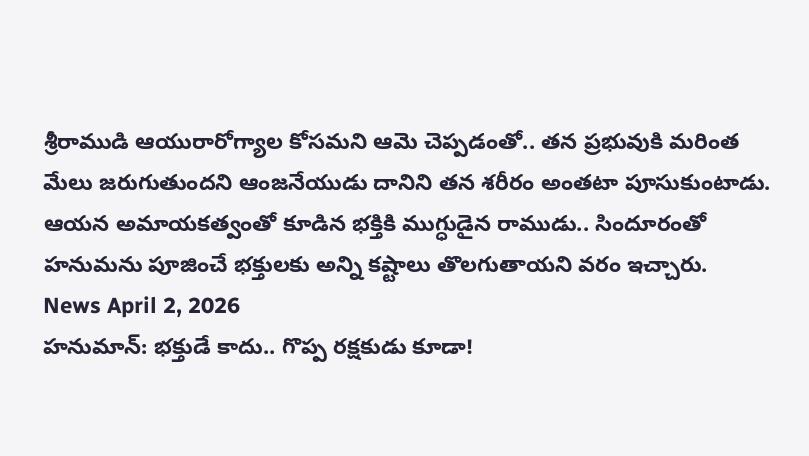శ్రీరాముడి ఆయురారోగ్యాల కోసమని ఆమె చెప్పడంతో.. తన ప్రభువుకి మరింత మేలు జరుగుతుందని ఆంజనేయుడు దానిని తన శరీరం అంతటా పూసుకుంటాడు. ఆయన అమాయకత్వంతో కూడిన భక్తికి ముగ్ధుడైన రాముడు.. సిందూరంతో హనుమను పూజించే భక్తులకు అన్ని కష్టాలు తొలగుతాయని వరం ఇచ్చారు.
News April 2, 2026
హనుమాన్: భక్తుడే కాదు.. గొప్ప రక్షకుడు కూడా!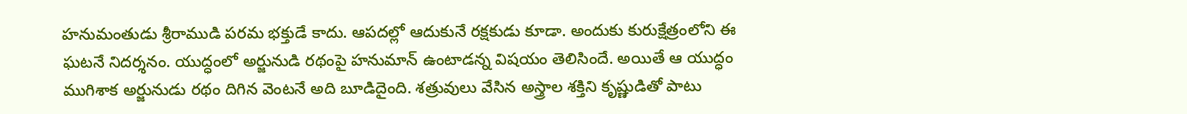హనుమంతుడు శ్రీరాముడి పరమ భక్తుడే కాదు. ఆపదల్లో ఆదుకునే రక్షకుడు కూడా. అందుకు కురుక్షేత్రంలోని ఈ ఘటనే నిదర్శనం. యుద్ధంలో అర్జునుడి రథంపై హనుమాన్ ఉంటాడన్న విషయం తెలిసిందే. అయితే ఆ యుద్ధం ముగిశాక అర్జునుడు రథం దిగిన వెంటనే అది బూడిదైంది. శత్రువులు వేసిన అస్త్రాల శక్తిని కృష్ణుడితో పాటు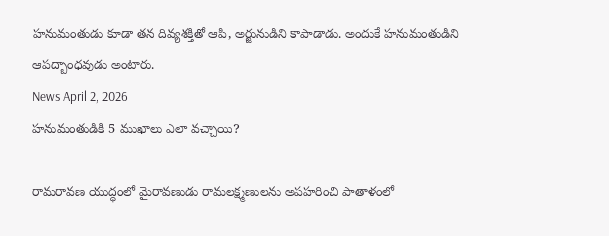హనుమంతుడు కూడా తన దివ్యశక్తితో ఆపి, అర్జునుడిని కాపాడాడు. అందుకే హనుమంతుడిని ఆపద్బాంధవుడు అంటారు.
News April 2, 2026
హనుమంతుడికి 5 ముఖాలు ఎలా వచ్చాయి?

రామరావణ యుద్ధంలో మైరావణుడు రామలక్ష్మణులను అపహరించి పాతాళంలో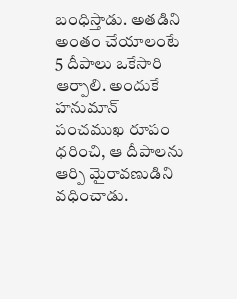బంధిస్తాడు. అతడిని అంతం చేయాలంటే 5 దీపాలు ఒకేసారి ఆర్పాలి. అందుకే హనుమాన్ పంచముఖ రూపం ధరించి, ఆ దీపాలను ఆర్పి మైరావణుడిని వధించాడు.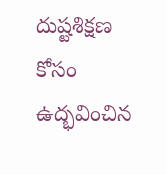దుష్టశిక్షణ కోసం ఉద్భవించిన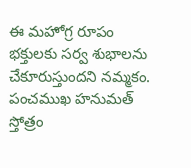ఈ మహోగ్ర రూపం భక్తులకు సర్వ శుభాలను చేకూరుస్తుందని నమ్మకం. పంచముఖ హనుమత్ స్తోత్రం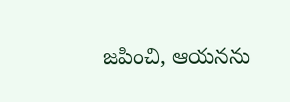జపించి, ఆయనను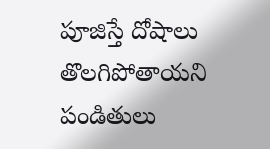పూజిస్తే దోషాలు తొలగిపోతాయని పండితులు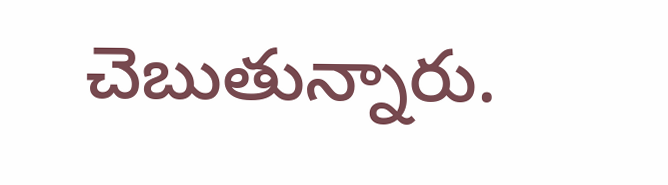చెబుతున్నారు.